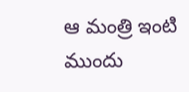ఆ మంత్రి ఇంటి ముందు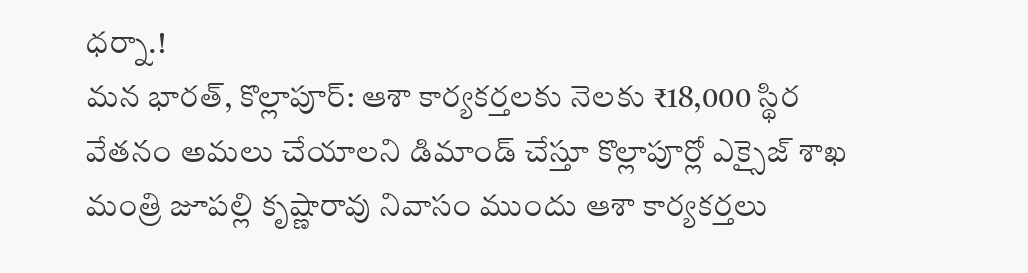ధర్నా.!
మన భారత్, కొల్లాపూర్: ఆశా కార్యకర్తలకు నెలకు ₹18,000 స్థిర వేతనం అమలు చేయాలని డిమాండ్ చేస్తూ కొల్లాపూర్లో ఎక్సైజ్ శాఖ మంత్రి జూపల్లి కృష్ణారావు నివాసం ముందు ఆశా కార్యకర్తలు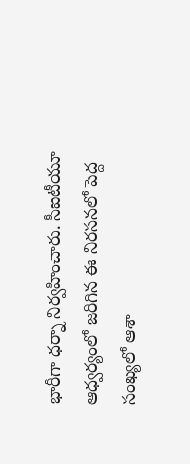భారీగా ధర్నా నిర్వహించారు. సీఐటీయూ ఆధ్వర్యంలో జరిగిన ఈ నిరసనలో పెద్ద సంఖ్యలో ఆశా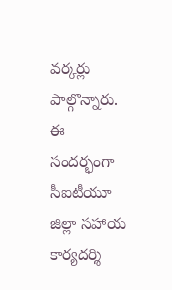వర్కర్లు పాల్గొన్నారు. ఈ సందర్భంగా సీఐటీయూ జిల్లా సహాయ కార్యదర్శి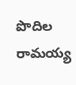పొదిల రామయ్య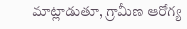మాట్లాడుతూ, గ్రామీణ ఆరోగ్య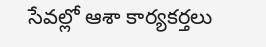సేవల్లో ఆశా కార్యకర్తలు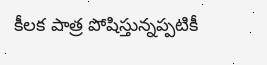కీలక పాత్ర పోషిస్తున్నప్పటికీ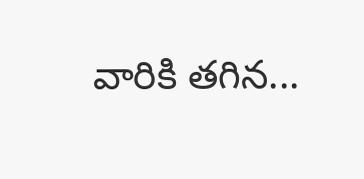వారికి తగిన...